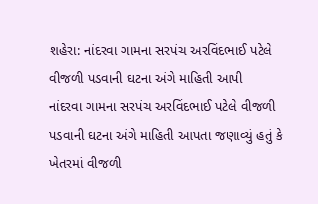શહેરા: નાંદરવા ગામના સરપંચ અરવિંદભાઈ પટેલે વીજળી પડવાની ઘટના અંગે માહિતી આપી
નાંદરવા ગામના સરપંચ અરવિંદભાઈ પટેલે વીજળી પડવાની ઘટના અંગે માહિતી આપતા જણાવ્યું હતું કે ખેતરમાં વીજળી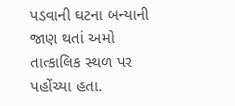પડવાની ઘટના બન્યાની જાણ થતાં અમો તાત્કાલિક સ્થળ પર પહોંચ્યા હતા.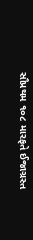સૌપ્રથમ ૧૦૮ મારફતે ઈજાગ્રસ્ત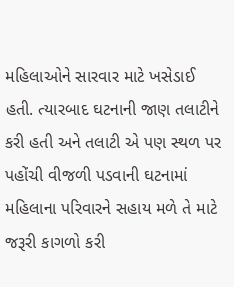મહિલાઓને સારવાર માટે ખસેડાઈ હતી. ત્યારબાદ ઘટનાની જાણ તલાટીને કરી હતી અને તલાટી એ પણ સ્થળ પર પહોંચી વીજળી પડવાની ઘટનામાં મહિલાના પરિવારને સહાય મળે તે માટે જરૂરી કાગળો કરી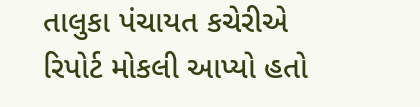તાલુકા પંચાયત કચેરીએ રિપોર્ટ મોકલી આપ્યો હતો